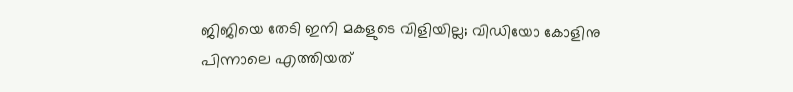ജിജിയെ തേടി ഇനി മകളുടെ വിളിയില്ല; വിഡിയോ കോളിനു പിന്നാലെ എത്തിയത്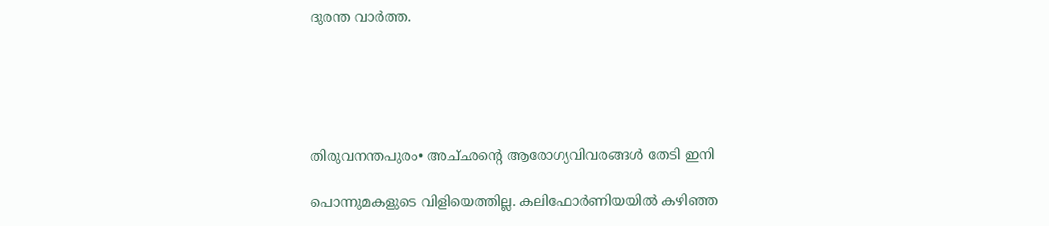ദുരന്ത വാർത്ത.





തിരുവനന്തപുരം• അച്‌ഛൻ്റെ ആരോഗ്യവിവരങ്ങൾ തേടി ഇനി

പൊന്നുമകളുടെ വിളിയെത്തില്ല. കലിഫോർണിയയിൽ കഴിഞ്ഞ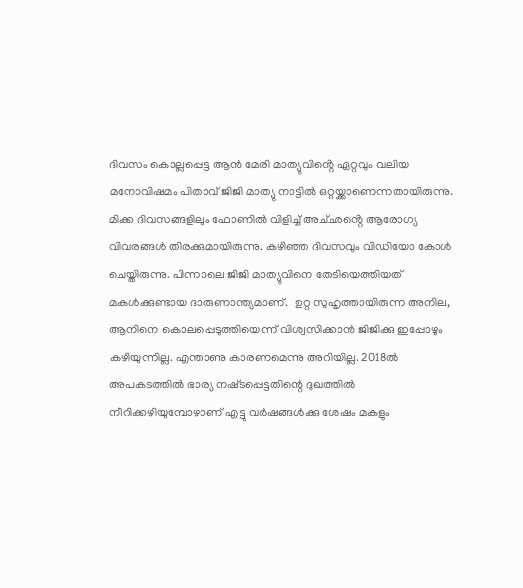ദിവസം കൊല്ലപ്പെട്ട ആൻ മേരി മാത്യുവിൻ്റെ ഏറ്റവും വലിയ മനോവിഷമം പിതാവ് ജിജി മാത്യു നാട്ടിൽ ഒറ്റയ്ക്കാണെന്നതായിരുന്നു. മിക്ക ദിവസങ്ങളിലും ഫോണിൽ വിളിച്ച് അച്‌ഛൻ്റെ ആരോഗ്യ വിവരങ്ങൾ തിരക്കുമായിരുന്നു. കഴിഞ്ഞ ദിവസവും വിഡിയോ കോൾ ചെയ്തിരുന്നു. പിന്നാലെ ജിജി മാത്യുവിനെ തേടിയെത്തിയത് മകൾക്കുണ്ടായ ദാരുണാന്ത്യമാണ്.  ഉറ്റ സുഹൃത്തായിരുന്ന അനില, ആനിനെ കൊലപ്പെടുത്തിയെന്ന് വിശ്വസിക്കാൻ ജിജിക്കു ഇപ്പോഴും കഴിയുന്നില്ല. എന്താണു കാരണമെന്നു അറിയില്ല. 2018ൽ അപകടത്തിൽ ഭാര്യ നഷ്‌ടപ്പെട്ടതിന്റെ ദുഖത്തിൽ നീറിക്കഴിയുമ്പോഴാണ് എട്ടു വർഷങ്ങൾക്കു ശേഷം മകളും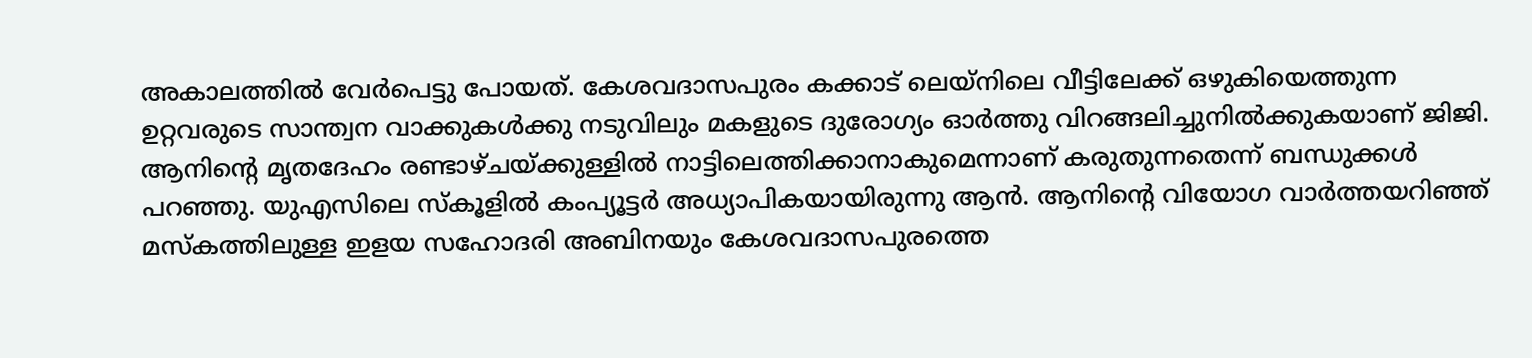അകാലത്തിൽ വേർപെട്ടു പോയത്. കേശവദാസപുരം കക്കാട് ലെയ്നിലെ വീട്ടിലേക്ക് ഒഴുകിയെത്തുന്ന ഉറ്റവരുടെ സാന്ത്വന വാക്കുകൾക്കു നടുവിലും മകളുടെ ദുരോഗ്യം ഓർത്തു വിറങ്ങലിച്ചുനിൽക്കുകയാണ് ജിജി. ആനിൻ്റെ മൃതദേഹം രണ്ടാഴ്ച‌യ്ക്കുള്ളിൽ നാട്ടിലെത്തിക്കാനാകുമെന്നാണ് കരുതുന്നതെന്ന് ബന്ധുക്കൾ പറഞ്ഞു. യുഎസിലെ സ്‌കൂളിൽ കംപ്യൂട്ടർ അധ്യാപികയായിരുന്നു ആൻ. ആനിൻ്റെ വിയോഗ വാർത്തയറിഞ്ഞ് മസ്കത്തിലുള്ള ഇളയ സഹോദരി അബിനയും കേശവദാസപുരത്തെ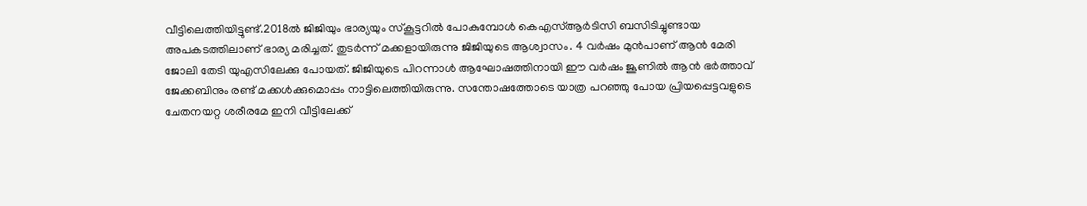വീട്ടിലെത്തിയിട്ടുണ്ട്.2018ൽ ജിജിയും ഭാര്യയും സ്‌കൂട്ടറിൽ പോകുമ്പോൾ കെഎസ്ആർടിസി ബസിടിച്ചുണ്ടായ അപകടത്തിലാണ് ഭാര്യ മരിച്ചത്. തുടർന്ന് മക്കളായിരുന്നു ജിജിയുടെ ആശ്വാസം. 4 വർഷം മുൻപാണ് ആൻ മേരി ജോലി തേടി യുഎസിലേക്കു പോയത്. ജിജിയുടെ പിറന്നാൾ ആഘോഷത്തിനായി ഈ വർഷം ജൂണിൽ ആൻ ഭർത്താവ് ജേക്കബിനും രണ്ട് മക്കൾക്കുമൊപ്പം നാട്ടിലെത്തിയിരുന്നു. സന്തോഷത്തോടെ യാത്ര പറഞ്ഞു പോയ പ്രിയപ്പെട്ടവളുടെ ചേതനയറ്റ ശരീരമേ ഇനി വീട്ടിലേക്ക്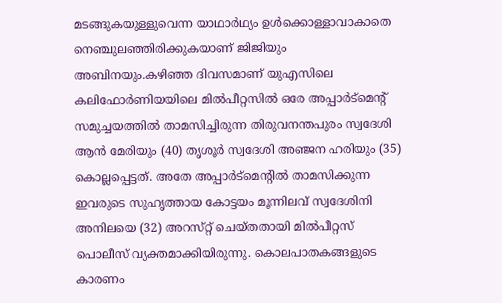മടങ്ങുകയുള്ളുവെന്ന യാഥാർഥ്യം ഉൾക്കൊള്ളാവാകാതെ നെഞ്ചുലഞ്ഞിരിക്കുകയാണ് ജിജിയും അബിനയും.കഴിഞ്ഞ ദിവസമാണ് യുഎസിലെ കലിഫോർണിയയിലെ മിൽപീറ്റസിൽ ഒരേ അപ്പാർട്മെന്റ് സമുച്ചയത്തിൽ താമസിച്ചിരുന്ന തിരുവനന്തപുരം സ്വദേശി ആൻ മേരിയും (40) തൃശൂർ സ്വദേശി അഞ്ജന ഹരിയും (35) കൊല്ലപ്പെട്ടത്. അതേ അപ്പാർട്മെൻ്റിൽ താമസിക്കുന്ന ഇവരുടെ സുഹൃത്തായ കോട്ടയം മൂന്നിലവ് സ്വദേശിനി അനിലയെ (32) അറസ്‌റ്റ് ചെയ്‌തതായി മിൽപീറ്റസ് പൊലീസ് വ്യക്തമാക്കിയിരുന്നു. കൊലപാതകങ്ങളുടെ കാരണം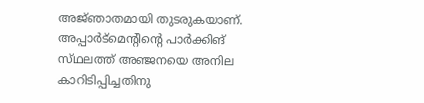അജ്‌ഞാതമായി തുടരുകയാണ്. അപ്പാർട്മെൻ്റിൻ്റെ പാർക്കിങ് സ്‌ഥലത്ത് അഞ്ജനയെ അനില കാറിടിപ്പിച്ചതിനു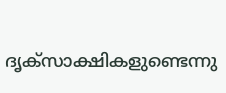ദൃക്‌സാക്ഷികളുണ്ടെന്നു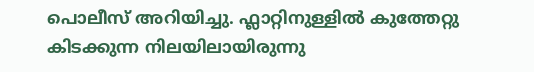പൊലീസ് അറിയിച്ചു. ഫ്ലാറ്റിനുള്ളിൽ കുത്തേറ്റു കിടക്കുന്ന നിലയിലായിരുന്നു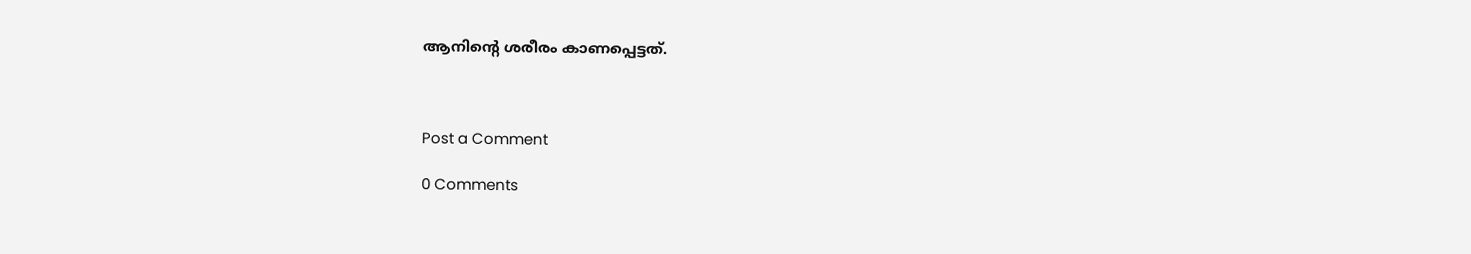ആനിന്റെ ശരീരം കാണപ്പെട്ടത്.



Post a Comment

0 Comments